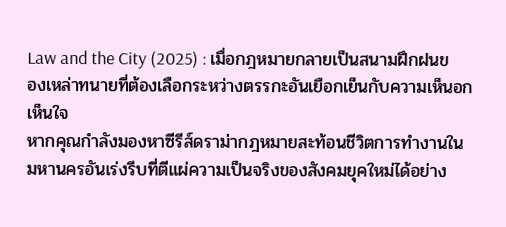Law and the City (2025) : เมื่อกฎหมายกลายเป็นสนามฝึกฝนของเหล่าทนายที่ต้องเลือกระหว่างตรรกะอันเยือกเย็นกับความเห็นอกเห็นใจ
หากคุณกำลังมองหาซีรีส์ดราม่ากฎหมายสะท้อนชีวิตการทำงานในมหานครอันเร่งรีบที่ตีแผ่ความเป็นจริงของสังคมยุคใหม่ได้อย่าง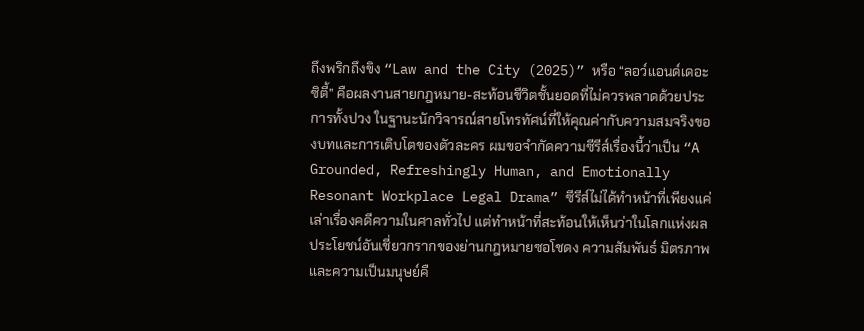ถึงพริกถึงขิง “Law and the City (2025)” หรือ “ลอว์แอนด์เดอะซิตี้” คือผลงานสายกฎหมาย-สะท้อนชีวิตชั้นยอดที่ไม่ควรพลาดด้วยประการทั้งปวง ในฐานะนักวิจารณ์สายโทรทัศน์ที่ให้คุณค่ากับความสมจริงของบทและการเติบโตของตัวละคร ผมขอจำกัดความซีรีส์เรื่องนี้ว่าเป็น “A Grounded, Refreshingly Human, and Emotionally Resonant Workplace Legal Drama” ซีรีส์ไม่ได้ทำหน้าที่เพียงแค่เล่าเรื่องคดีความในศาลทั่วไป แต่ทำหน้าที่สะท้อนให้เห็นว่าในโลกแห่งผลประโยชน์อันเชี่ยวกรากของย่านกฎหมายซอโชดง ความสัมพันธ์ มิตรภาพ และความเป็นมนุษย์คื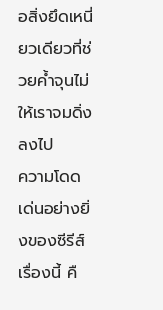อสิ่งยึดเหนี่ยวเดียวที่ช่วยค้ำจุนไม่ให้เราจมดิ่งลงไป
ความโดดเด่นอย่างยิ่งของซีรีส์เรื่องนี้ คื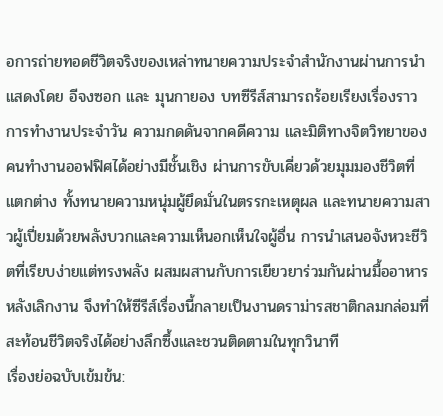อการถ่ายทอดชีวิตจริงของเหล่าทนายความประจำสำนักงานผ่านการนำแสดงโดย อีจงซอก และ มุนกายอง บทซีรีส์สามารถร้อยเรียงเรื่องราวการทำงานประจำวัน ความกดดันจากคดีความ และมิติทางจิตวิทยาของคนทำงานออฟฟิศได้อย่างมีชั้นเชิง ผ่านการขับเคี่ยวด้วยมุมมองชีวิตที่แตกต่าง ทั้งทนายความหนุ่มผู้ยึดมั่นในตรรกะเหตุผล และทนายความสาวผู้เปี่ยมด้วยพลังบวกและความเห็นอกเห็นใจผู้อื่น การนำเสนอจังหวะชีวิตที่เรียบง่ายแต่ทรงพลัง ผสมผสานกับการเยียวยาร่วมกันผ่านมื้ออาหารหลังเลิกงาน จึงทำให้ซีรีส์เรื่องนี้กลายเป็นงานดราม่ารสชาติกลมกล่อมที่สะท้อนชีวิตจริงได้อย่างลึกซึ้งและชวนติดตามในทุกวินาที
เรื่องย่อฉบับเข้มข้น: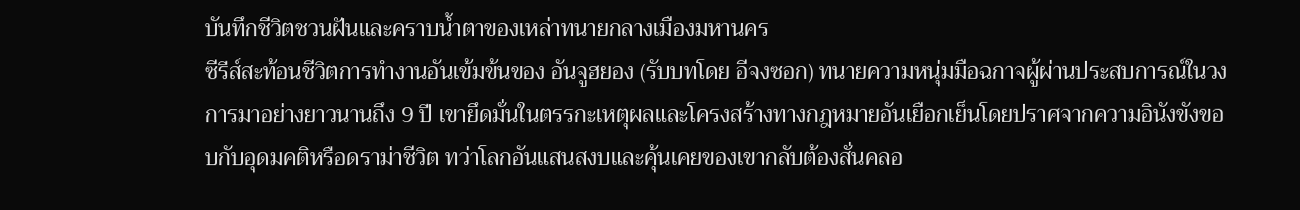บันทึกชีวิตชวนฝันและคราบน้ำตาของเหล่าทนายกลางเมืองมหานคร
ซีรีส์สะท้อนชีวิตการทำงานอันเข้มข้นของ อันจูฮยอง (รับบทโดย อีจงซอก) ทนายความหนุ่มมือฉกาจผู้ผ่านประสบการณ์ในวงการมาอย่างยาวนานถึง 9 ปี เขายึดมั่นในตรรกะเหตุผลและโครงสร้างทางกฎหมายอันเยือกเย็นโดยปราศจากความอินังขังขอบกับอุดมคติหรือดราม่าชีวิต ทว่าโลกอันแสนสงบและคุ้นเคยของเขากลับต้องสั่นคลอ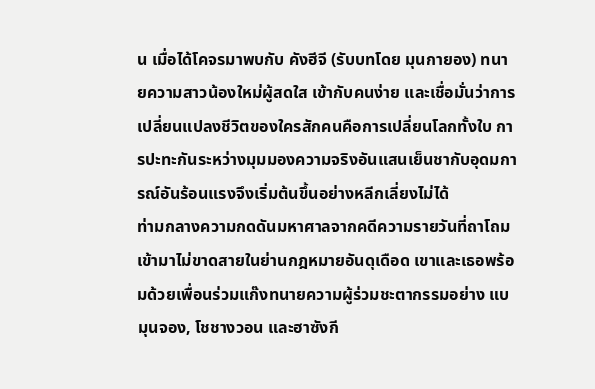น เมื่อได้โคจรมาพบกับ คังฮีจี (รับบทโดย มุนกายอง) ทนายความสาวน้องใหม่ผู้สดใส เข้ากับคนง่าย และเชื่อมั่นว่าการเปลี่ยนแปลงชีวิตของใครสักคนคือการเปลี่ยนโลกทั้งใบ การปะทะกันระหว่างมุมมองความจริงอันแสนเย็นชากับอุดมการณ์อันร้อนแรงจึงเริ่มต้นขึ้นอย่างหลีกเลี่ยงไม่ได้
ท่ามกลางความกดดันมหาศาลจากคดีความรายวันที่ถาโถมเข้ามาไม่ขาดสายในย่านกฎหมายอันดุเดือด เขาและเธอพร้อมด้วยเพื่อนร่วมแก๊งทนายความผู้ร่วมชะตากรรมอย่าง แบมุนจอง, โชชางวอน และฮาซังกี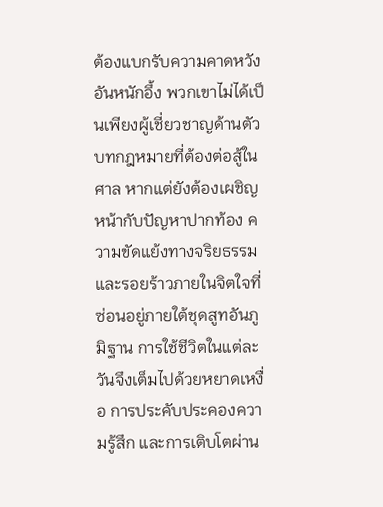ต้องแบกรับความคาดหวังอันหนักอึ้ง พวกเขาไม่ได้เป็นเพียงผู้เชี่ยวชาญด้านตัวบทกฎหมายที่ต้องต่อสู้ในศาล หากแต่ยังต้องเผชิญหน้ากับปัญหาปากท้อง ความขัดแย้งทางจริยธรรม และรอยร้าวภายในจิตใจที่ซ่อนอยู่ภายใต้ชุดสูทอันภูมิฐาน การใช้ชีวิตในแต่ละวันจึงเต็มไปด้วยหยาดเหงื่อ การประคับประคองความรู้สึก และการเติบโตผ่าน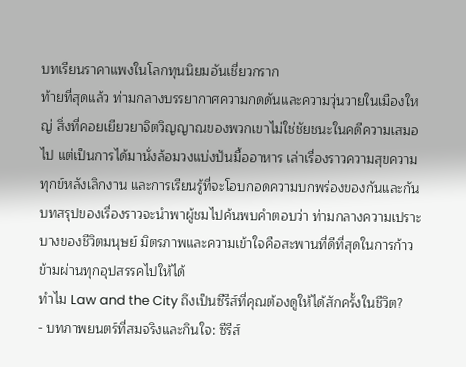บทเรียนราคาแพงในโลกทุนนิยมอันเชี่ยวกราก
ท้ายที่สุดแล้ว ท่ามกลางบรรยากาศความกดดันและความวุ่นวายในเมืองใหญ่ สิ่งที่คอยเยียวยาจิตวิญญาณของพวกเขาไม่ใช่ชัยชนะในคดีความเสมอไป แต่เป็นการได้มานั่งล้อมวงแบ่งปันมื้ออาหาร เล่าเรื่องราวความสุขความทุกข์หลังเลิกงาน และการเรียนรู้ที่จะโอบกอดความบกพร่องของกันและกัน บทสรุปของเรื่องราวจะนำพาผู้ชมไปค้นพบคำตอบว่า ท่ามกลางความเปราะบางของชีวิตมนุษย์ มิตรภาพและความเข้าใจคือสะพานที่ดีที่สุดในการก้าวข้ามผ่านทุกอุปสรรคไปให้ได้
ทำไม Law and the City ถึงเป็นซีรีส์ที่คุณต้องดูให้ได้สักครั้งในชีวิต?
- บทภาพยนตร์ที่สมจริงและกินใจ: ซีรีส์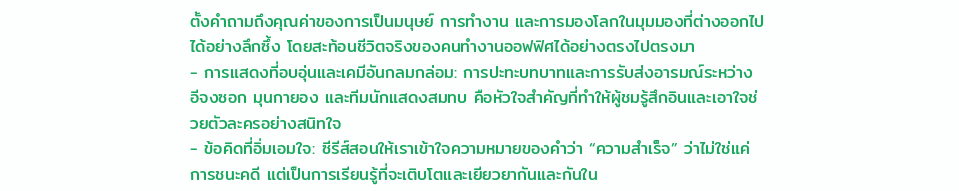ตั้งคำถามถึงคุณค่าของการเป็นมนุษย์ การทำงาน และการมองโลกในมุมมองที่ต่างออกไปได้อย่างลึกซึ้ง โดยสะท้อนชีวิตจริงของคนทำงานออฟฟิศได้อย่างตรงไปตรงมา
- การแสดงที่อบอุ่นและเคมีอันกลมกล่อม: การปะทะบทบาทและการรับส่งอารมณ์ระหว่าง อีจงซอก มุนกายอง และทีมนักแสดงสมทบ คือหัวใจสำคัญที่ทำให้ผู้ชมรู้สึกอินและเอาใจช่วยตัวละครอย่างสนิทใจ
- ข้อคิดที่อิ่มเอมใจ: ซีรีส์สอนให้เราเข้าใจความหมายของคำว่า “ความสำเร็จ” ว่าไม่ใช่แค่การชนะคดี แต่เป็นการเรียนรู้ที่จะเติบโตและเยียวยากันและกันใน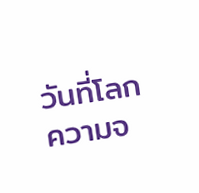วันที่โลกความจ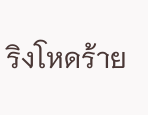ริงโหดร้าย